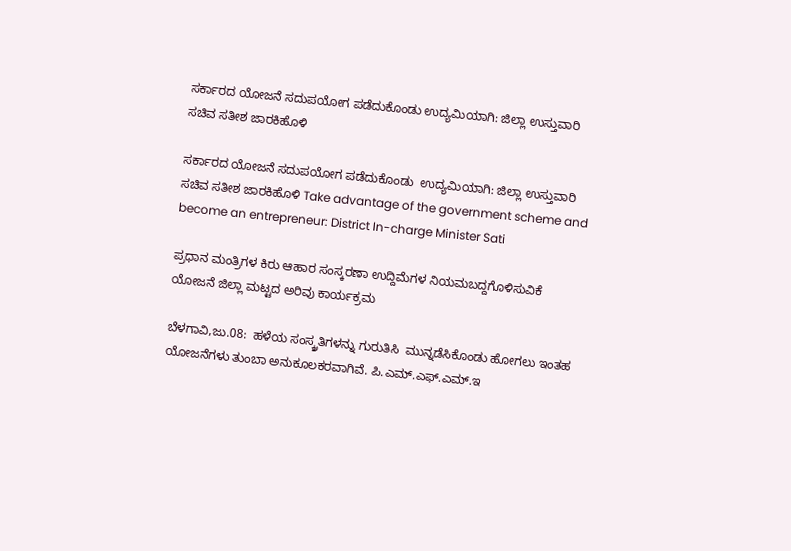ಸರ್ಕಾರದ ಯೋಜನೆ ಸದುಪಯೋಗ ಪಡೆದುಕೊಂಡು ಉದ್ಯಮಿಯಾಗಿ: ಜಿಲ್ಲಾ ಉಸ್ತುವಾರಿ ಸಚಿವ ಸತೀಶ ಜಾರಕಿಹೊಳಿ

ಸರ್ಕಾರದ ಯೋಜನೆ ಸದುಪಯೋಗ ಪಡೆದುಕೊಂಡು  ಉದ್ಯಮಿಯಾಗಿ: ಜಿಲ್ಲಾ ಉಸ್ತುವಾರಿ ಸಚಿವ ಸತೀಶ ಜಾರಕಿಹೊಳಿ Take advantage of the government scheme and become an entrepreneur: District In-charge Minister Sati

ಪ್ರಧಾನ ಮಂತ್ರಿಗಳ ಕಿರು ಆಹಾರ ಸಂಸ್ಕರಣಾ ಉದ್ದಿಮೆಗಳ ನಿಯಮಬದ್ದಗೊಳಿಸುವಿಕೆ ಯೋಜನೆ ಜಿಲ್ಲಾ ಮಟ್ಟದ ಅರಿವು ಕಾರ್ಯಕ್ರಮ

ಬೆಳಗಾವಿ,ಜು.08:  ಹಳೆಯ ಸಂಸ್ಕ್ರತಿಗಳನ್ನು ಗುರುತಿಸಿ  ಮುನ್ನಡೆಸಿಕೊಂಡು ಹೋಗಲು ಇಂತಹ ಯೋಜನೆಗಳು ತುಂಬಾ ಅನುಕೂಲಕರವಾಗಿವೆ. ಪಿ.ಎಮ್‌.ಎಫ್‌.ಎಮ್‌.ಇ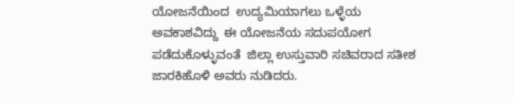ಯೋಜನೆಯಿಂದ  ಉದ್ಯಮಿಯಾಗಲು ಒಳ್ಳೆಯ ಅವಕಾಶವಿದ್ದು  ಈ ಯೋಜನೆಯ ಸದುಪಯೋಗ ಪಡೆದುಕೊಳ್ಳುವಂತೆ  ಜಿಲ್ಲಾ ಉಸ್ತುವಾರಿ ಸಚಿವರಾದ ಸತೀಶ ಜಾರಕಿಹೊಳಿ ಅವರು ನುಡಿದರು.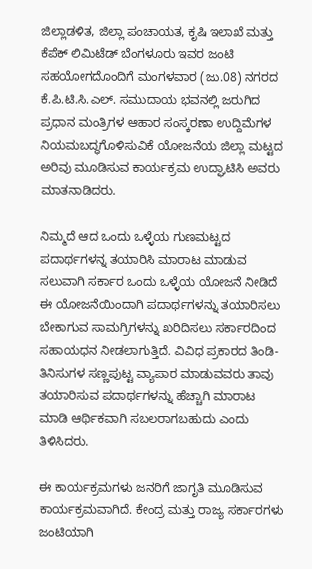ಜಿಲ್ಲಾಡಳಿತ, ಜಿಲ್ಲಾ ಪಂಚಾಯತ, ಕೃಷಿ ಇಲಾಖೆ ಮತ್ತು ಕೆಪೆಕ್ ಲಿಮಿಟೆಡ್ ಬೆಂಗಳೂರು ಇವರ ಜಂಟಿ ಸಹಯೋಗದೊಂದಿಗೆ ಮಂಗಳವಾರ (ಜು.08) ನಗರದ ಕೆ.ಪಿ.ಟಿ.ಸಿ.ಎಲ್‌. ಸಮುದಾಯ ಭವನಲ್ಲಿ ಜರುಗಿದ ಪ್ರಧಾನ ಮಂತ್ರಿಗಳ ಆಹಾರ ಸಂಸ್ಕರಣಾ ಉದ್ದಿಮೆಗಳ ನಿಯಮಬದ್ಧಗೊಳಿಸುವಿಕೆ ಯೋಜನೆಯ ಜಿಲ್ಲಾ ಮಟ್ಟದ ಅರಿವು ಮೂಡಿಸುವ ಕಾರ್ಯಕ್ರಮ ಉದ್ಘಾಟಿಸಿ ಅವರು ಮಾತನಾಡಿದರು.

ನಿಮ್ಮದೆ ಆದ ಒಂದು ಒಳ್ಳೆಯ ಗುಣಮಟ್ಟದ ಪದಾರ್ಥಗಳನ್ನ ತಯಾರಿಸಿ ಮಾರಾಟ ಮಾಡುವ ಸಲುವಾಗಿ ಸರ್ಕಾರ ಒಂದು ಒಳ್ಳೆಯ ಯೋಜನೆ ನೀಡಿದೆ ಈ ಯೋಜನೆಯಿಂದಾಗಿ ಪದಾರ್ಥಗಳನ್ನು ತಯಾರಿಸಲು ಬೇಕಾಗುವ ಸಾಮಗ್ರಿಗಳನ್ನು ಖರಿದಿಸಲು ಸರ್ಕಾರದಿಂದ ಸಹಾಯಧನ ನೀಡಲಾಗುತ್ತಿದೆ. ವಿವಿಧ ಪ್ರಕಾರದ ತಿಂಡಿ- ತಿನಿಸುಗಳ ಸಣ್ಣಪುಟ್ಟ ವ್ಯಾಪಾರ ಮಾಡುವವರು ತಾವು ತಯಾರಿಸುವ ಪದಾರ್ಥಗಳನ್ನು ಹೆಚ್ಚಾಗಿ ಮಾರಾಟ ಮಾಡಿ ಆರ್ಥಿಕವಾಗಿ ಸಬಲರಾಗಬಹುದು ಎಂದು ತಿಳಿಸಿದರು.

ಈ ಕಾರ್ಯಕ್ರಮಗಳು ಜನರಿಗೆ ಜಾಗೃತಿ ಮೂಡಿಸುವ ಕಾರ್ಯಕ್ರಮವಾಗಿದೆ. ಕೇಂದ್ರ ಮತ್ತು ರಾಜ್ಯ ಸರ್ಕಾರಗಳು  ಜಂಟಿಯಾಗಿ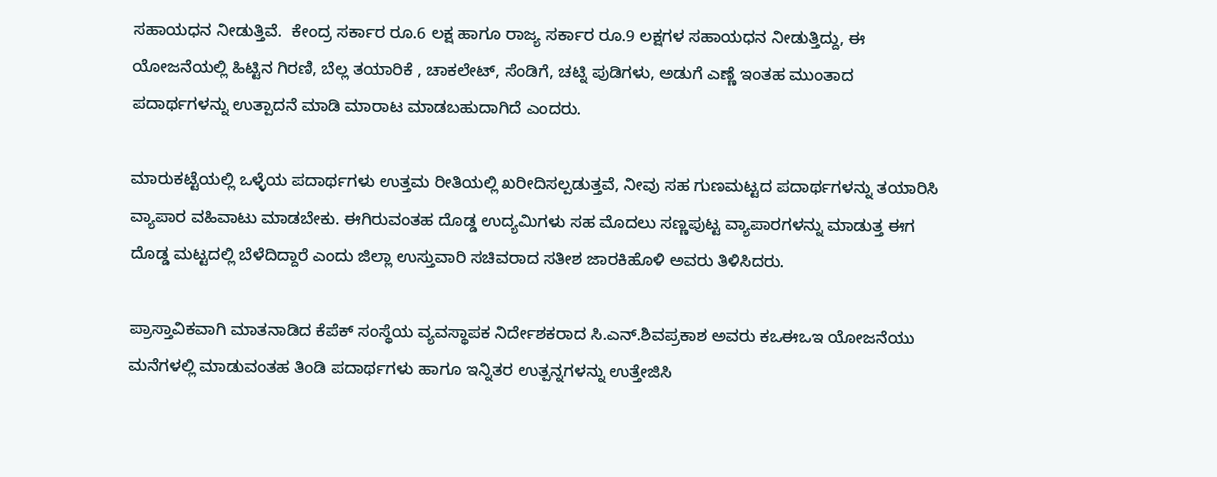ಸಹಾಯಧನ ನೀಡುತ್ತಿವೆ.  ಕೇಂದ್ರ ಸರ್ಕಾರ ರೂ.6 ಲಕ್ಷ ಹಾಗೂ ರಾಜ್ಯ ಸರ್ಕಾರ ರೂ.9 ಲಕ್ಷಗಳ ಸಹಾಯಧನ ನೀಡುತ್ತಿದ್ದು, ಈ ಯೋಜನೆಯಲ್ಲಿ ಹಿಟ್ಟಿನ ಗಿರಣಿ, ಬೆಲ್ಲ ತಯಾರಿಕೆ , ಚಾಕಲೇಟ್, ಸೆಂಡಿಗೆ, ಚಟ್ನಿ ಪುಡಿಗಳು, ಅಡುಗೆ ಎಣ್ಣೆ ಇಂತಹ ಮುಂತಾದ ಪದಾರ್ಥಗಳನ್ನು ಉತ್ಪಾದನೆ ಮಾಡಿ ಮಾರಾಟ ಮಾಡಬಹುದಾಗಿದೆ ಎಂದರು.

ಮಾರುಕಟ್ಟೆಯಲ್ಲಿ ಒಳ್ಳೆಯ ಪದಾರ್ಥಗಳು ಉತ್ತಮ ರೀತಿಯಲ್ಲಿ ಖರೀದಿಸಲ್ಪಡುತ್ತವೆ, ನೀವು ಸಹ ಗುಣಮಟ್ಟದ ಪದಾರ್ಥಗಳನ್ನು ತಯಾರಿಸಿ ವ್ಯಾಪಾರ ವಹಿವಾಟು ಮಾಡಬೇಕು. ಈಗಿರುವಂತಹ ದೊಡ್ಡ ಉದ್ಯಮಿಗಳು ಸಹ ಮೊದಲು ಸಣ್ಣಪುಟ್ಟ ವ್ಯಾಪಾರಗಳನ್ನು ಮಾಡುತ್ತ ಈಗ ದೊಡ್ಡ ಮಟ್ಟದಲ್ಲಿ ಬೆಳೆದಿದ್ದಾರೆ ಎಂದು ಜಿಲ್ಲಾ ಉಸ್ತುವಾರಿ ಸಚಿವರಾದ ಸತೀಶ ಜಾರಕಿಹೊಳಿ ಅವರು ತಿಳಿಸಿದರು.

ಪ್ರಾಸ್ತಾವಿಕವಾಗಿ ಮಾತನಾಡಿದ ಕೆಪೆಕ್ ಸಂಸ್ಥೆಯ ವ್ಯವಸ್ಥಾಪಕ ನಿರ್ದೇಶಕರಾದ ಸಿ.ಎನ್‌.ಶಿವಪ್ರಕಾಶ ಅವರು ಕಒಈಒಇ ಯೋಜನೆಯು ಮನೆಗಳಲ್ಲಿ ಮಾಡುವಂತಹ ತಿಂಡಿ ಪದಾರ್ಥಗಳು ಹಾಗೂ ಇನ್ನಿತರ ಉತ್ಪನ್ನಗಳನ್ನು ಉತ್ತೇಜಿಸಿ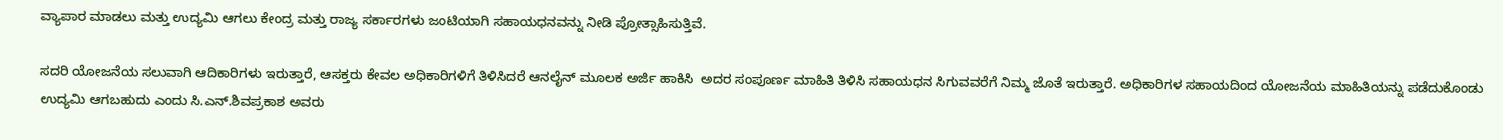ವ್ಯಾಪಾರ ಮಾಡಲು ಮತ್ತು ಉದ್ಯಮಿ ಆಗಲು ಕೇಂದ್ರ ಮತ್ತು ರಾಜ್ಯ ಸರ್ಕಾರಗಳು ಜಂಟಿಯಾಗಿ ಸಹಾಯಧನವನ್ನು ನೀಡಿ ಪ್ರೋತ್ಸಾಹಿಸುತ್ತಿವೆ.

ಸದರಿ ಯೋಜನೆಯ ಸಲುವಾಗಿ ಆದಿಕಾರಿಗಳು ಇರುತ್ತಾರೆ, ಆಸಕ್ತರು ಕೇವಲ ಅಧಿಕಾರಿಗಳಿಗೆ ತಿಳಿಸಿದರೆ ಆನಲೈನ್ ಮೂಲಕ ಅರ್ಜಿ ಹಾಕಿಸಿ  ಅದರ ಸಂಪೂರ್ಣ ಮಾಹಿತಿ ತಿಳಿಸಿ ಸಹಾಯಧನ ಸಿಗುವವರೆಗೆ ನಿಮ್ಮ ಜೊತೆ ಇರುತ್ತಾರೆ. ಅಧಿಕಾರಿಗಳ ಸಹಾಯದಿಂದ ಯೋಜನೆಯ ಮಾಹಿತಿಯನ್ನು ಪಡೆದುಕೊಂಡು ಉದ್ಯಮಿ ಆಗಬಹುದು ಎಂದು ಸಿ.ಎನ್‌.ಶಿವಪ್ರಕಾಶ ಅವರು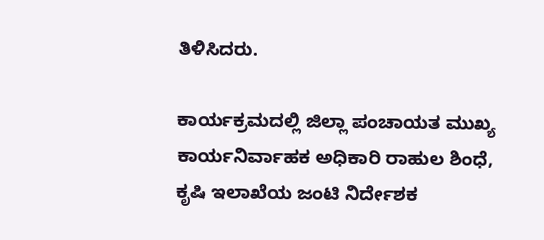ತಿಳಿಸಿದರು.

ಕಾರ್ಯಕ್ರಮದಲ್ಲಿ ಜಿಲ್ಲಾ ಪಂಚಾಯತ ಮುಖ್ಯ ಕಾರ್ಯನಿರ್ವಾಹಕ ಅಧಿಕಾರಿ ರಾಹುಲ ಶಿಂಧೆ, ಕೃಷಿ ಇಲಾಖೆಯ ಜಂಟಿ ನಿರ್ದೇಶಕ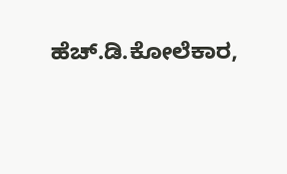ಹೆಚ್‌.ಡಿ.ಕೋಲೆಕಾರ,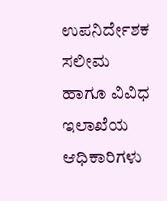ಉಪನಿರ್ದೇಶಕ ಸಲೀಮ ಹಾಗೂ ವಿವಿಧ ಇಲಾಖೆಯ ಆಧಿಕಾರಿಗಳು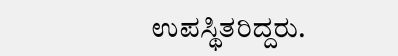ಉಪಸ್ಥಿತರಿದ್ದರು.